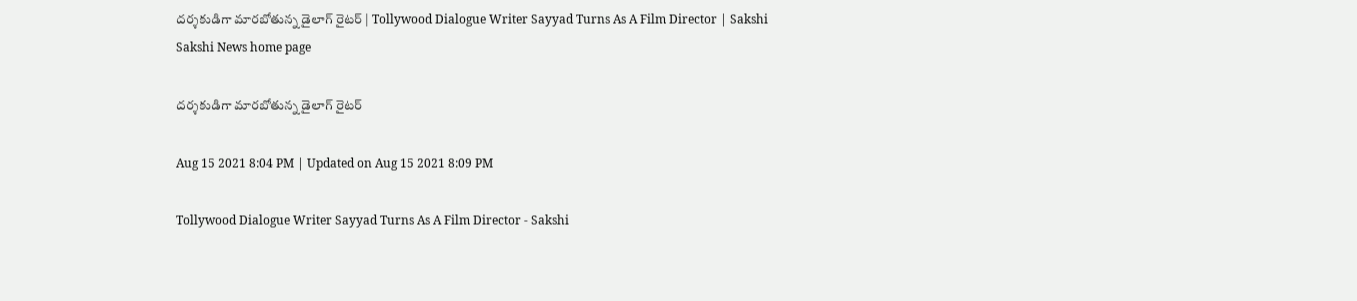దర్శకుడిగా మారబోతున్న డైలాగ్‌ రైటర్‌ | Tollywood Dialogue Writer Sayyad Turns As A Film Director | Sakshi
Sakshi News home page

దర్శకుడిగా మారబోతున్న డైలాగ్‌ రైటర్‌

Aug 15 2021 8:04 PM | Updated on Aug 15 2021 8:09 PM

Tollywood Dialogue Writer Sayyad Turns As A Film Director - Sakshi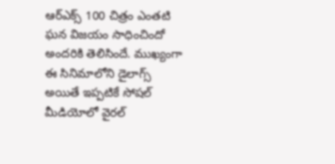ఆర్‌ఎక్స్ 100 చిత్రం ఎంతటి ఘన విజయం సాధించిందో అందరికి తెలిసిందే. ముఖ్యంగా ఈ సినిమాలోని డైలాగ్స్‌ అయితే ఇప్పటికే సోషల్‌ మీడియోలో వైరల్‌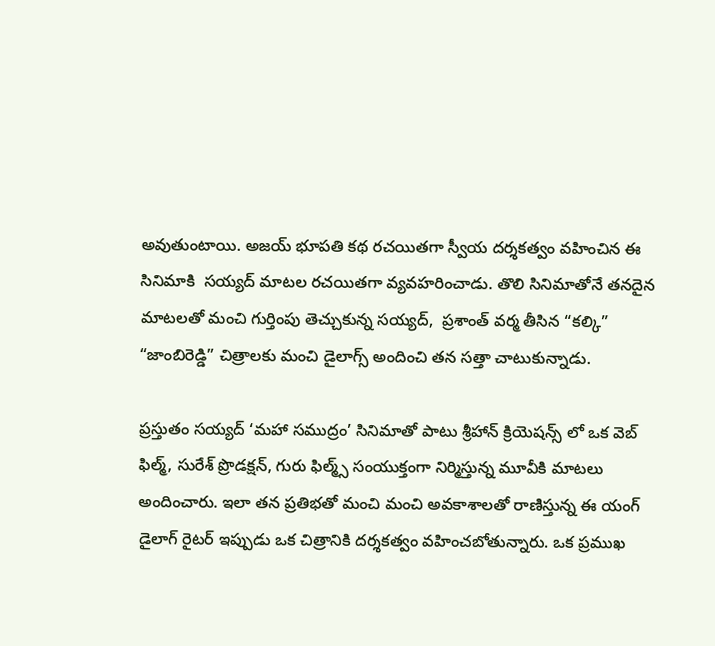అవుతుంటాయి. అజయ్ భూపతి కథ రచయితగా స్వీయ దర్శకత్వం వహించిన ఈ సినిమాకి  సయ్యద్ మాటల రచయితగా వ్యవహరించాడు. తొలి సినిమాతోనే తనదైన మాటలతో మంచి గుర్తింపు తెచ్చుకున్న సయ్యద్‌,  ప్రశాంత్ వర్మ తీసిన “కల్కి” “జాంబిరెడ్డి” చిత్రాలకు మంచి డైలాగ్స్‌ అందించి తన సత్తా చాటుకున్నాడు.

ప్రస్తుతం సయ్యద్‌ ‘మహా సముద్రం’ సినిమాతో పాటు శ్రీహాన్ క్రియెషన్స్ లో ఒక వెబ్ ఫిల్మ్, సురేశ్ ప్రొడక్షన్, గురు ఫిల్మ్స్ సంయుక్తంగా నిర్మిస్తున్న మూవీకి మాటలు అందించారు. ఇలా తన ప్రతిభతో మంచి మంచి అవకాశాలతో రాణిస్తున్న ఈ యంగ్‌ డైలాగ్‌ రైటర్‌ ఇప్పుడు ఒక చిత్రానికి దర్శకత్వం వహించబోతున్నారు. ఒక ప్రముఖ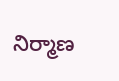నిర్మాణ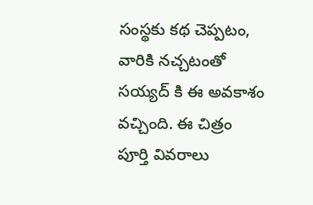సంస్థకు కథ చెప్పటం, వారికి నచ్చటంతో సయ్యద్ కి ఈ అవకాశం వచ్చింది. ఈ చిత్రం పూర్తి వివరాలు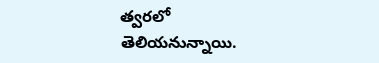త్వరలో తెలియనున్నాయి.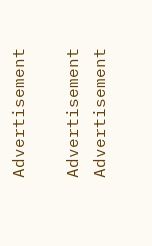Advertisement

Advertisement
Advertisement